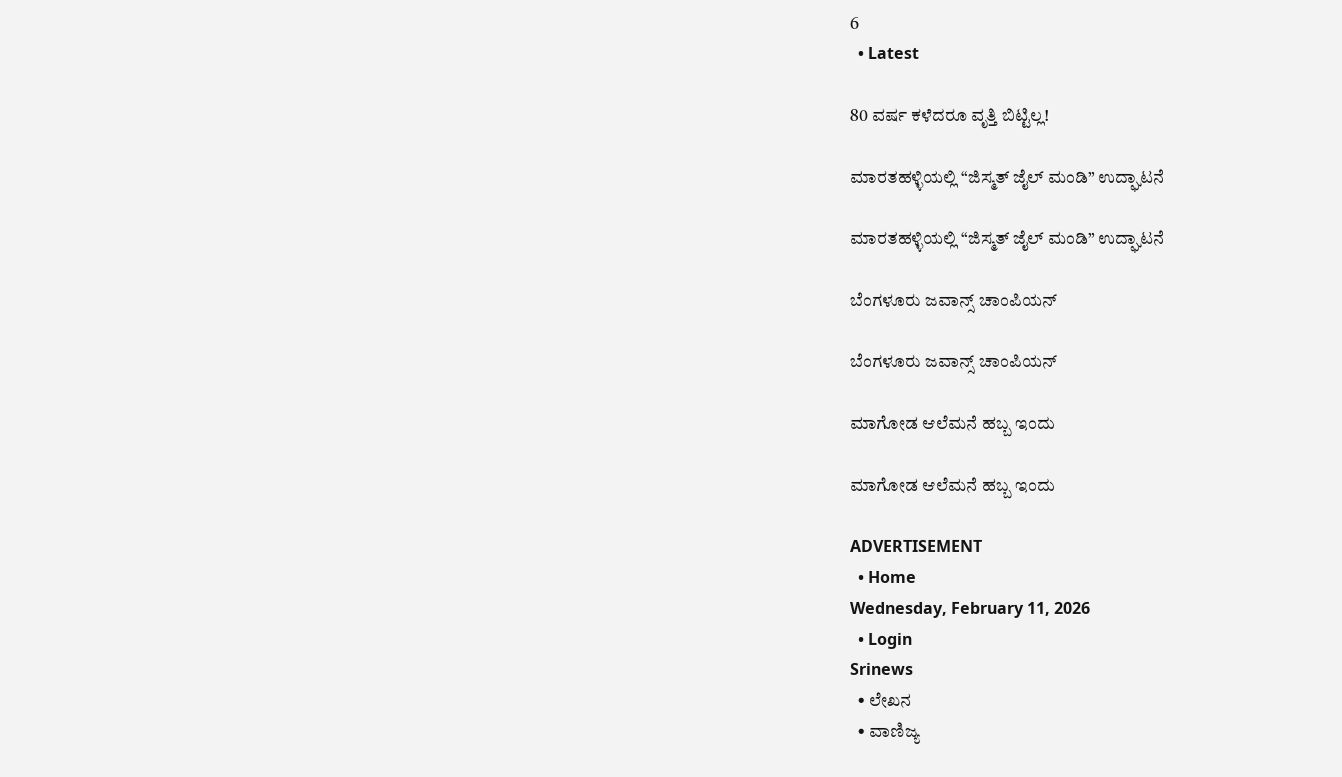6
  • Latest

80 ವರ್ಷ ಕಳೆದರೂ ವೃತ್ತಿ ಬಿಟ್ಟಿಲ್ಲ!

ಮಾರತಹಳ್ಳಿಯಲ್ಲಿ “ಜಿಸ್ಮತ್ ಜೈಲ್ ಮಂಡಿ” ಉದ್ಘಾಟನೆ

ಮಾರತಹಳ್ಳಿಯಲ್ಲಿ “ಜಿಸ್ಮತ್ ಜೈಲ್ ಮಂಡಿ” ಉದ್ಘಾಟನೆ

ಬೆಂಗಳೂರು ಜವಾನ್ಸ್ ಚಾಂಪಿಯನ್

ಬೆಂಗಳೂರು ಜವಾನ್ಸ್ ಚಾಂಪಿಯನ್

ಮಾಗೋಡ ಆಲೆಮನೆ ಹಬ್ಬ ಇಂದು

ಮಾಗೋಡ ಆಲೆಮನೆ ಹಬ್ಬ ಇಂದು

ADVERTISEMENT
  • Home
Wednesday, February 11, 2026
  • Login
Srinews
  • ಲೇಖನ
  • ವಾಣಿಜ್ಯ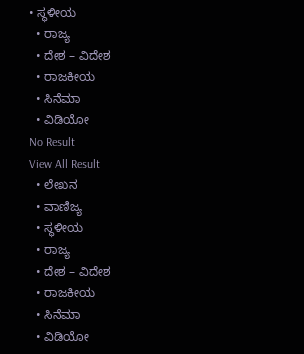• ಸ್ಥಳೀಯ
  • ರಾಜ್ಯ
  • ದೇಶ – ವಿದೇಶ
  • ರಾಜಕೀಯ
  • ಸಿನೆಮಾ
  • ವಿಡಿಯೋ
No Result
View All Result
  • ಲೇಖನ
  • ವಾಣಿಜ್ಯ
  • ಸ್ಥಳೀಯ
  • ರಾಜ್ಯ
  • ದೇಶ – ವಿದೇಶ
  • ರಾಜಕೀಯ
  • ಸಿನೆಮಾ
  • ವಿಡಿಯೋ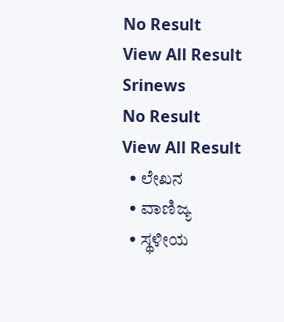No Result
View All Result
Srinews
No Result
View All Result
  • ಲೇಖನ
  • ವಾಣಿಜ್ಯ
  • ಸ್ಥಳೀಯ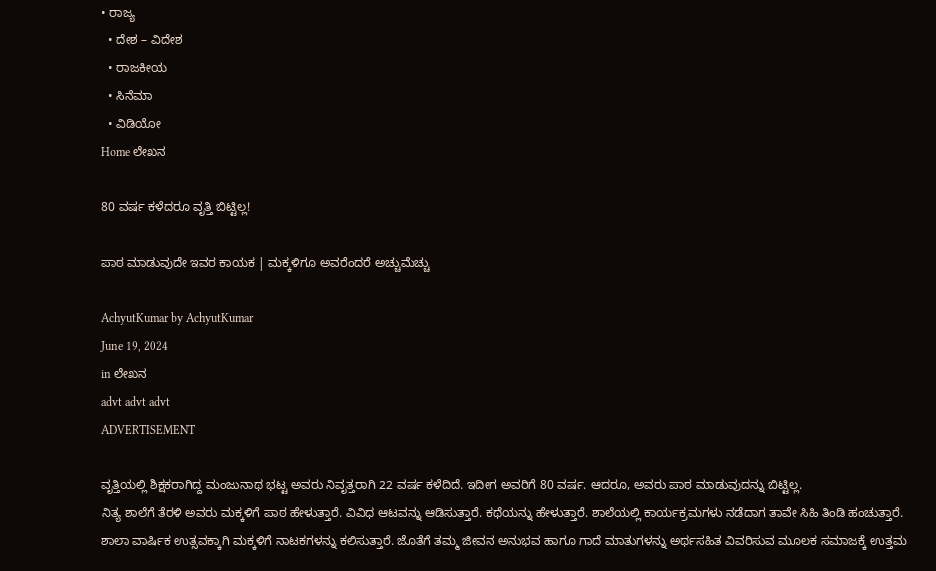• ರಾಜ್ಯ
  • ದೇಶ – ವಿದೇಶ
  • ರಾಜಕೀಯ
  • ಸಿನೆಮಾ
  • ವಿಡಿಯೋ
Home ಲೇಖನ

80 ವರ್ಷ ಕಳೆದರೂ ವೃತ್ತಿ ಬಿಟ್ಟಿಲ್ಲ!

ಪಾಠ ಮಾಡುವುದೇ ಇವರ ಕಾಯಕ | ಮಕ್ಕಳಿಗೂ ಅವರೆಂದರೆ ಅಚ್ಚುಮೆಚ್ಚು

AchyutKumar by AchyutKumar
June 19, 2024
in ಲೇಖನ
advt advt advt
ADVERTISEMENT

ವೃತ್ತಿಯಲ್ಲಿ ಶಿಕ್ಷಕರಾಗಿದ್ದ ಮಂಜುನಾಥ ಭಟ್ಟ ಅವರು ನಿವೃತ್ತರಾಗಿ 22 ವರ್ಷ ಕಳೆದಿದೆ. ಇದೀಗ ಅವರಿಗೆ 80 ವರ್ಷ. ಆದರೂ, ಅವರು ಪಾಠ ಮಾಡುವುದನ್ನು ಬಿಟ್ಟಿಲ್ಲ.
ನಿತ್ಯ ಶಾಲೆಗೆ ತೆರಳಿ ಅವರು ಮಕ್ಕಳಿಗೆ ಪಾಠ ಹೇಳುತ್ತಾರೆ. ವಿವಿಧ ಆಟವನ್ನು ಆಡಿಸುತ್ತಾರೆ. ಕಥೆಯನ್ನು ಹೇಳುತ್ತಾರೆ. ಶಾಲೆಯಲ್ಲಿ ಕಾರ್ಯಕ್ರಮಗಳು ನಡೆದಾಗ ತಾವೇ ಸಿಹಿ ತಿಂಡಿ ಹಂಚುತ್ತಾರೆ. ಶಾಲಾ ವಾರ್ಷಿಕ ಉತ್ಸವಕ್ಕಾಗಿ ಮಕ್ಕಳಿಗೆ ನಾಟಕಗಳನ್ನು ಕಲಿಸುತ್ತಾರೆ. ಜೊತೆಗೆ ತಮ್ಮ ಜೀವನ ಅನುಭವ ಹಾಗೂ ಗಾದೆ ಮಾತುಗಳನ್ನು ಅರ್ಥಸಹಿತ ವಿವರಿಸುವ ಮೂಲಕ ಸಮಾಜಕ್ಕೆ ಉತ್ತಮ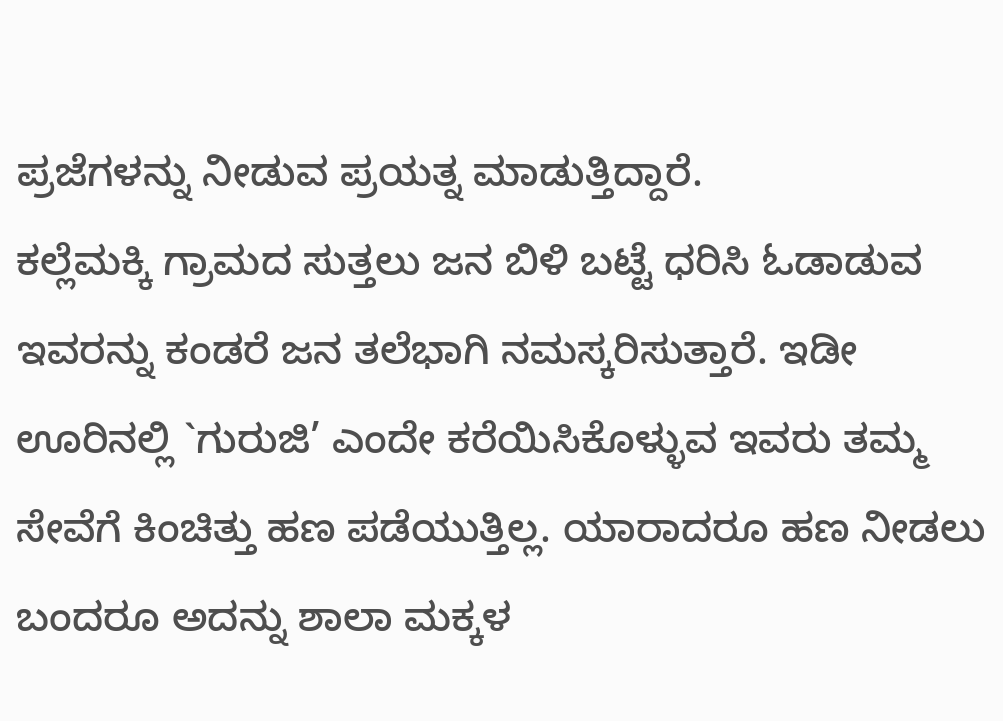ಪ್ರಜೆಗಳನ್ನು ನೀಡುವ ಪ್ರಯತ್ನ ಮಾಡುತ್ತಿದ್ದಾರೆ.
ಕಲ್ಲೆಮಕ್ಕಿ ಗ್ರಾಮದ ಸುತ್ತಲು ಜನ ಬಿಳಿ ಬಟ್ಟೆ ಧರಿಸಿ ಓಡಾಡುವ ಇವರನ್ನು ಕಂಡರೆ ಜನ ತಲೆಭಾಗಿ ನಮಸ್ಕರಿಸುತ್ತಾರೆ. ಇಡೀ ಊರಿನಲ್ಲಿ `ಗುರುಜಿ’ ಎಂದೇ ಕರೆಯಿಸಿಕೊಳ್ಳುವ ಇವರು ತಮ್ಮ ಸೇವೆಗೆ ಕಿಂಚಿತ್ತು ಹಣ ಪಡೆಯುತ್ತಿಲ್ಲ. ಯಾರಾದರೂ ಹಣ ನೀಡಲು ಬಂದರೂ ಅದನ್ನು ಶಾಲಾ ಮಕ್ಕಳ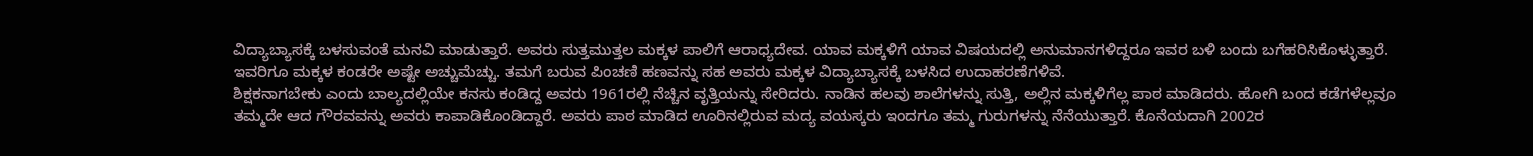ವಿದ್ಯಾಬ್ಯಾಸಕ್ಕೆ ಬಳಸುವಂತೆ ಮನವಿ ಮಾಡುತ್ತಾರೆ. ಅವರು ಸುತ್ತಮುತ್ತಲ ಮಕ್ಕಳ ಪಾಲಿಗೆ ಆರಾಧ್ಯದೇವ. ಯಾವ ಮಕ್ಕಳಿಗೆ ಯಾವ ವಿಷಯದಲ್ಲಿ ಅನುಮಾನಗಳಿದ್ದರೂ ಇವರ ಬಳಿ ಬಂದು ಬಗೆಹರಿಸಿಕೊಳ್ಳುತ್ತಾರೆ. ಇವರಿಗೂ ಮಕ್ಕಳ ಕಂಡರೇ ಅಷ್ಟೇ ಅಚ್ಚುಮೆಚ್ಚು. ತಮಗೆ ಬರುವ ಪಿಂಚಣಿ ಹಣವನ್ನು ಸಹ ಅವರು ಮಕ್ಕಳ ವಿದ್ಯಾಬ್ಯಾಸಕ್ಕೆ ಬಳಸಿದ ಉದಾಹರಣೆಗಳಿವೆ.
ಶಿಕ್ಷಕನಾಗಬೇಕು ಎಂದು ಬಾಲ್ಯದಲ್ಲಿಯೇ ಕನಸು ಕಂಡಿದ್ದ ಅವರು 1961ರಲ್ಲಿ ನೆಚ್ಚಿನ ವೃತ್ತಿಯನ್ನು ಸೇರಿದರು. ನಾಡಿನ ಹಲವು ಶಾಲೆಗಳನ್ನು ಸುತ್ತಿ, ಅಲ್ಲಿನ ಮಕ್ಕಳಿಗೆಲ್ಲ ಪಾಠ ಮಾಡಿದರು. ಹೋಗಿ ಬಂದ ಕಡೆಗಳೆಲ್ಲವೂ ತಮ್ಮದೇ ಆದ ಗೌರವವನ್ನು ಅವರು ಕಾಪಾಡಿಕೊಂಡಿದ್ದಾರೆ. ಅವರು ಪಾಠ ಮಾಡಿದ ಊರಿನಲ್ಲಿರುವ ಮದ್ಯ ವಯಸ್ಕರು ಇಂದಗೂ ತಮ್ಮ ಗುರುಗಳನ್ನು ನೆನೆಯುತ್ತಾರೆ. ಕೊನೆಯದಾಗಿ 2002ರ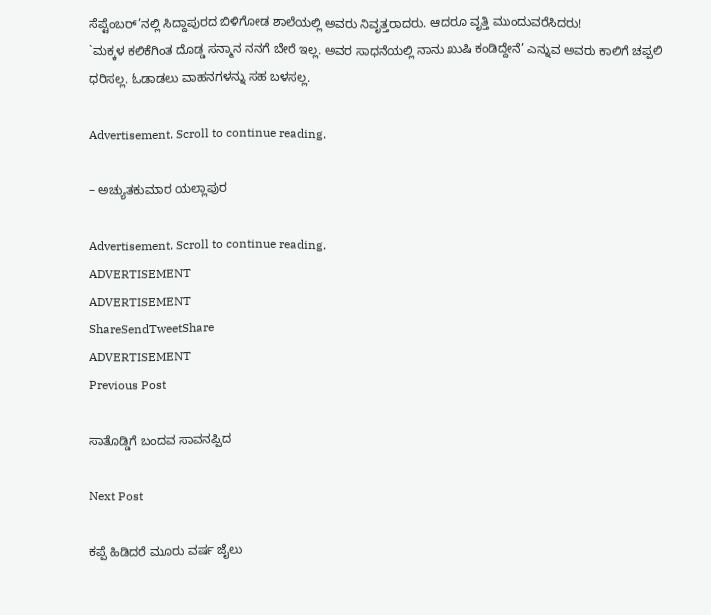ಸೆಪ್ಟೆಂಬರ್’ನಲ್ಲಿ ಸಿದ್ದಾಪುರದ ಬಿಳಿಗೋಡ ಶಾಲೆಯಲ್ಲಿ ಅವರು ನಿವೃತ್ತರಾದರು. ಆದರೂ ವೃತ್ತಿ ಮುಂದುವರೆಸಿದರು!
`ಮಕ್ಕಳ ಕಲಿಕೆಗಿಂತ ದೊಡ್ಡ ಸನ್ಮಾನ ನನಗೆ ಬೇರೆ ಇಲ್ಲ. ಅವರ ಸಾಧನೆಯಲ್ಲಿ ನಾನು ಖುಷಿ ಕಂಡಿದ್ದೇನೆ’ ಎನ್ನುವ ಅವರು ಕಾಲಿಗೆ ಚಪ್ಪಲಿ ಧರಿಸಲ್ಲ. ಓಡಾಡಲು ವಾಹನಗಳನ್ನು ಸಹ ಬಳಸಲ್ಲ.

Advertisement. Scroll to continue reading.

– ಅಚ್ಯುತಕುಮಾರ ಯಲ್ಲಾಪುರ

Advertisement. Scroll to continue reading.
ADVERTISEMENT
ADVERTISEMENT
ShareSendTweetShare
ADVERTISEMENT
Previous Post

ಸಾತೊಡ್ಡಿಗೆ ಬಂದವ ಸಾವನಪ್ಪಿದ

Next Post

ಕಪ್ಪೆ ಹಿಡಿದರೆ ಮೂರು ವರ್ಷ ಜೈಲು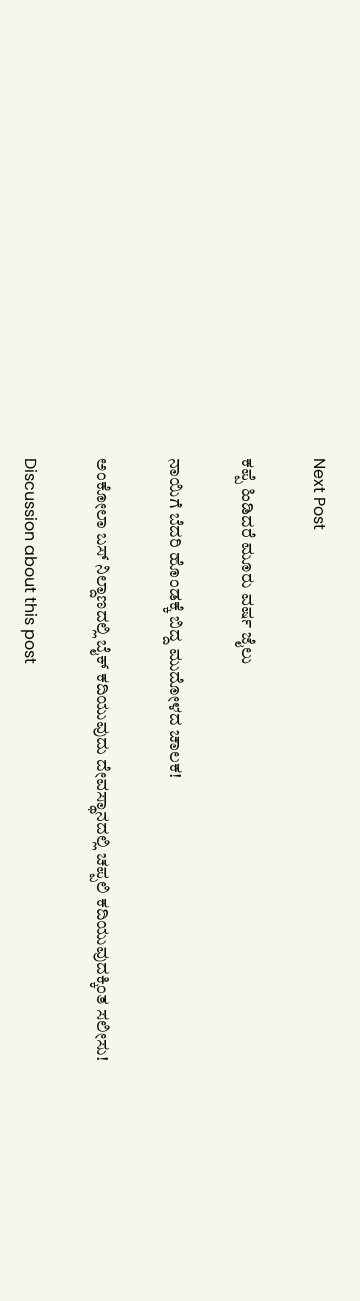Next Post

ಕಪ್ಪೆ ಹಿಡಿದರೆ ಮೂರು ವರ್ಷ ಜೈಲು

ನಾಯಿಗೆ ಬೆದರಿ ಹೊಂಡಕ್ಕೆ ಬಿದ್ದ ಮುದೋಳದ ಚಾಲಕ!

ಅಂಕೋಲಾ ಬಸ್ ನಿಲ್ದಾಣದಲ್ಲಿ ಬೈಕ್ ಕದಿಯುವುದು ದೇವಸ್ಥಾನದಲ್ಲಿ ಚಪ್ಪಲಿ ಕದಿಯುವುದಕ್ಕಿಂತ ಸಲೀಸು!

Discussion about this post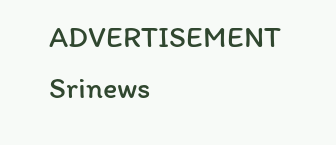ADVERTISEMENT
Srinews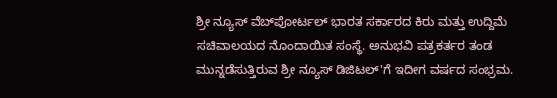ಶ್ರೀ ನ್ಯೂಸ್ ವೆಬ್‌ಪೋರ್ಟಲ್ ಭಾರತ ಸರ್ಕಾರದ ಕಿರು ಮತ್ತು ಉದ್ದಿಮೆ ಸಚಿವಾಲಯದ ನೊಂದಾಯಿತ ಸಂಸ್ಥೆ. ಅನುಭವಿ ಪತ್ರಕರ್ತರ ತಂಡ ಮುನ್ನಡೆಸುತ್ತಿರುವ ಶ್ರೀ ನ್ಯೂಸ್ ಡಿಜಿಟಲ್'ಗೆ ಇದೀಗ ವರ್ಷದ ಸಂಭ್ರಮ.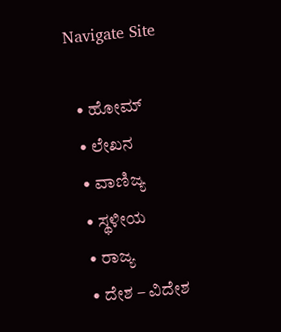Navigate Site

  • ಹೋಮ್
  • ಲೇಖನ
  • ವಾಣಿಜ್ಯ
  • ಸ್ಥಳೀಯ
  • ರಾಜ್ಯ
  • ದೇಶ – ವಿದೇಶ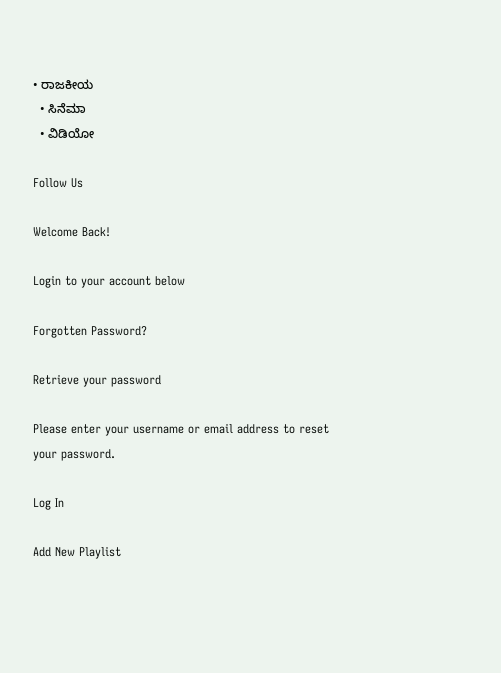• ರಾಜಕೀಯ
  • ಸಿನೆಮಾ
  • ವಿಡಿಯೋ

Follow Us

Welcome Back!

Login to your account below

Forgotten Password?

Retrieve your password

Please enter your username or email address to reset your password.

Log In

Add New Playlist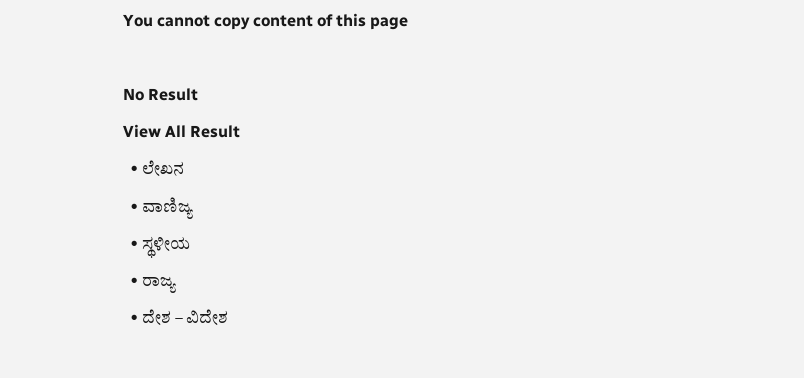You cannot copy content of this page

No Result
View All Result
  • ಲೇಖನ
  • ವಾಣಿಜ್ಯ
  • ಸ್ಥಳೀಯ
  • ರಾಜ್ಯ
  • ದೇಶ – ವಿದೇಶ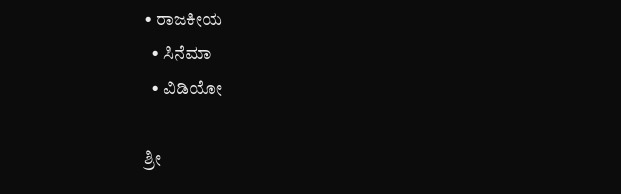• ರಾಜಕೀಯ
  • ಸಿನೆಮಾ
  • ವಿಡಿಯೋ

ಶ್ರೀ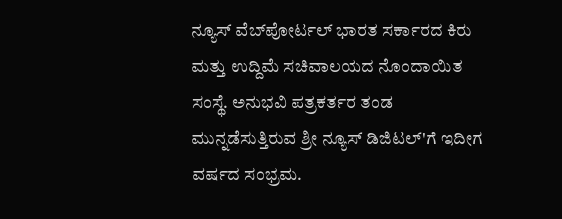ನ್ಯೂಸ್ ವೆಬ್‌ಪೋರ್ಟಲ್ ಭಾರತ ಸರ್ಕಾರದ ಕಿರು ಮತ್ತು ಉದ್ದಿಮೆ ಸಚಿವಾಲಯದ ನೊಂದಾಯಿತ ಸಂಸ್ಥೆ. ಅನುಭವಿ ಪತ್ರಕರ್ತರ ತಂಡ ಮುನ್ನಡೆಸುತ್ತಿರುವ ಶ್ರೀ ನ್ಯೂಸ್ ಡಿಜಿಟಲ್'ಗೆ ಇದೀಗ ವರ್ಷದ ಸಂಭ್ರಮ.